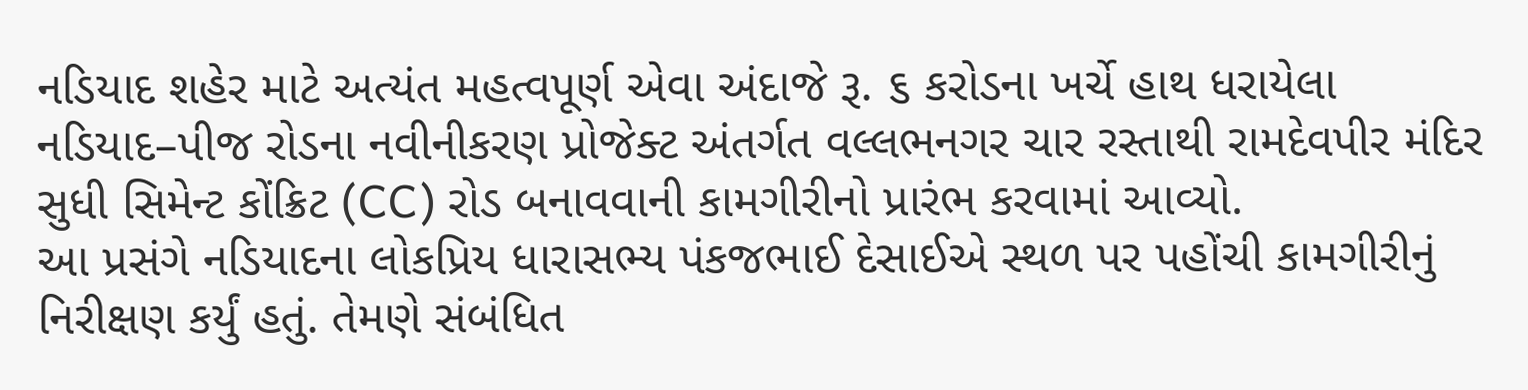નડિયાદ શહેર માટે અત્યંત મહત્વપૂર્ણ એવા અંદાજે રૂ. ૬ કરોડના ખર્ચે હાથ ધરાયેલા નડિયાદ–પીજ રોડના નવીનીકરણ પ્રોજેક્ટ અંતર્ગત વલ્લભનગર ચાર રસ્તાથી રામદેવપીર મંદિર સુધી સિમેન્ટ કોંક્રિટ (CC) રોડ બનાવવાની કામગીરીનો પ્રારંભ કરવામાં આવ્યો.
આ પ્રસંગે નડિયાદના લોકપ્રિય ધારાસભ્ય પંકજભાઈ દેસાઈએ સ્થળ પર પહોંચી કામગીરીનું નિરીક્ષણ કર્યું હતું. તેમણે સંબંધિત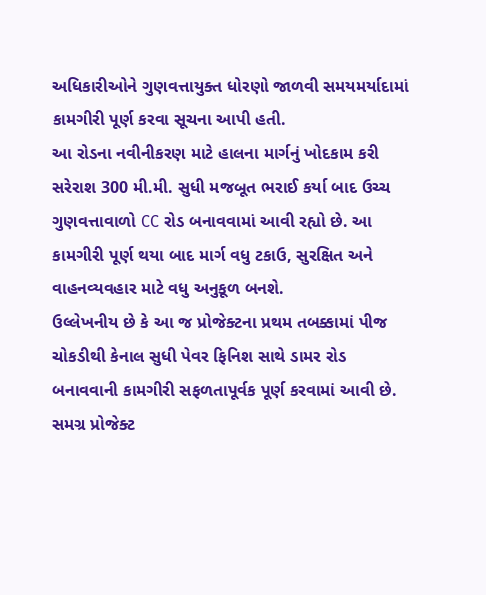અધિકારીઓને ગુણવત્તાયુક્ત ધોરણો જાળવી સમયમર્યાદામાં કામગીરી પૂર્ણ કરવા સૂચના આપી હતી.
આ રોડના નવીનીકરણ માટે હાલના માર્ગનું ખોદકામ કરી સરેરાશ 300 મી.મી. સુધી મજબૂત ભરાઈ કર્યા બાદ ઉચ્ચ ગુણવત્તાવાળો CC રોડ બનાવવામાં આવી રહ્યો છે. આ કામગીરી પૂર્ણ થયા બાદ માર્ગ વધુ ટકાઉ, સુરક્ષિત અને વાહનવ્યવહાર માટે વધુ અનુકૂળ બનશે.
ઉલ્લેખનીય છે કે આ જ પ્રોજેક્ટના પ્રથમ તબક્કામાં પીજ ચોકડીથી કેનાલ સુધી પેવર ફિનિશ સાથે ડામર રોડ બનાવવાની કામગીરી સફળતાપૂર્વક પૂર્ણ કરવામાં આવી છે. સમગ્ર પ્રોજેક્ટ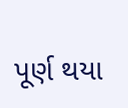પૂર્ણ થયા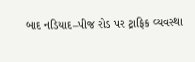બાદ નડિયાદ–પીજ રોડ પર ટ્રાફિક વ્યવસ્થા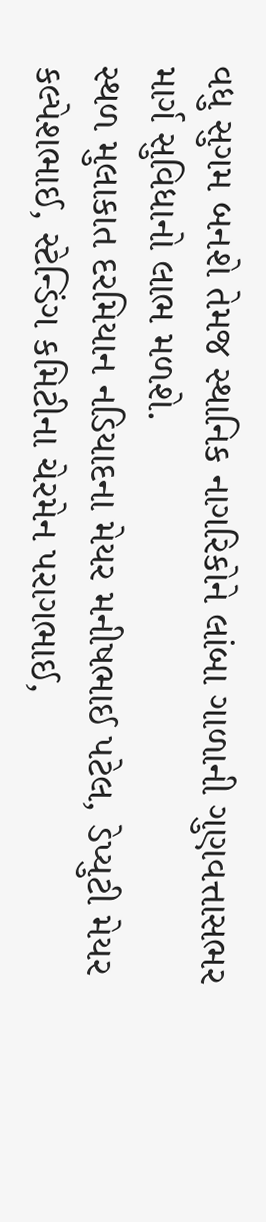વધુ સુગમ બનશે તેમજ સ્થાનિક નાગરિકોને લાંબા ગાળાની ગુણવત્તાસભર માર્ગ સુવિધાનો લાભ મળશે.
સ્થળ મુલાકાત દરમિયાન નડિયાદના મેયર મનીષભાઈ પટેલ, ડેપ્યુટી મેયર કલ્પેશભાઈ, સ્ટેન્ડિંગ કમિટીના ચેરમેન પરાગભાઈ,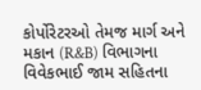કોર્પોરેટરઓ તેમજ માર્ગ અને મકાન (R&B) વિભાગના વિવેકભાઈ જામ સહિતના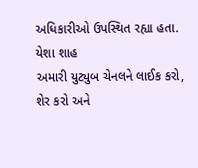અધિકારીઓ ઉપસ્થિત રહ્યા હતા.
યેશા શાહ
અમારી યુટ્યુબ ચેનલને લાઈક કરો, શેર કરો અને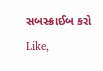સબસ્ક્રાઈબ કરો
Like,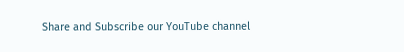Share and Subscribe our YouTube channel